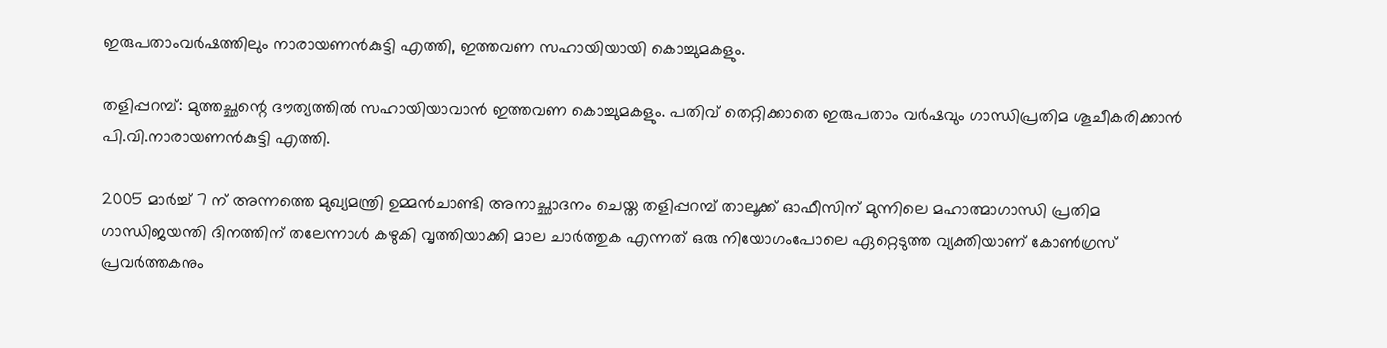ഇരുപതാംവര്‍ഷത്തിലും നാരായണന്‍കുട്ടി എത്തി, ഇത്തവണ സഹായിയായി കൊച്ചുമകളും.

തളിപ്പറമ്പ്: മുത്തച്ഛന്റെ ദൗത്യത്തില്‍ സഹായിയാവാന്‍ ഇത്തവണ കൊച്ചുമകളും. പതിവ് തെറ്റിക്കാതെ ഇരുപതാം വര്‍ഷവും ഗാന്ധിപ്രതിമ ശൂചീകരിക്കാന്‍ പി.വി.നാരായണന്‍കുട്ടി എത്തി.

2005 മാര്‍ച്ച് 7 ന് അന്നത്തെ മുഖ്യമന്ത്രി ഉമ്മന്‍ചാണ്ടി അനാച്ഛാദനം ചെയ്ത തളിപ്പറമ്പ് താലൂക്ക് ഓഫീസിന് മുന്നിലെ മഹാത്മാഗാന്ധി പ്രതിമ ഗാന്ധിജയന്തി ദിനത്തിന് തലേന്നാള്‍ കഴുകി വൃത്തിയാക്കി മാല ചാര്‍ത്തുക എന്നത് ഒരു നിയോഗംപോലെ ഏറ്റെടുത്ത വ്യക്തിയാണ് കോണ്‍ഗ്രസ് പ്രവര്‍ത്തകനും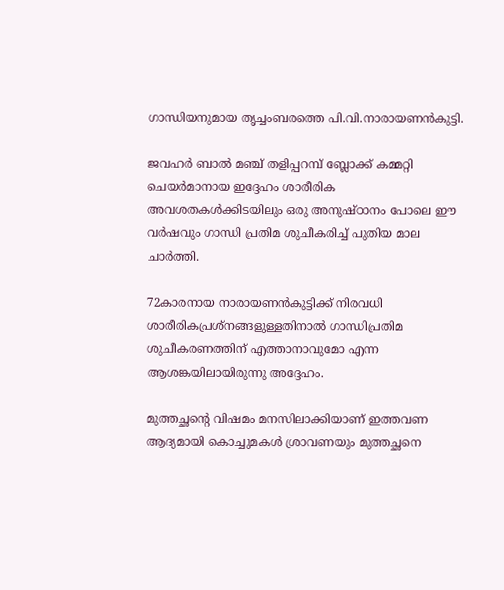ഗാന്ധിയനുമായ തൃച്ചംബരത്തെ പി.വി.നാരായണന്‍കുട്ടി.

ജവഹര്‍ ബാല്‍ മഞ്ച് തളിപ്പറമ്പ് ബ്ലോക്ക് കമ്മറ്റി ചെയര്‍മാനായ ഇദ്ദേഹം ശാരീരിക അവശതകള്‍ക്കിടയിലും ഒരു അനുഷ്ഠാനം പോലെ ഈ വര്‍ഷവും ഗാന്ധി പ്രതിമ ശുചീകരിച്ച് പുതിയ മാല ചാര്‍ത്തി.

72കാരനായ നാരായണന്‍കുട്ടിക്ക് നിരവധി ശാരീരികപ്രശ്‌നങ്ങളുള്ളതിനാല്‍ ഗാന്ധിപ്രതിമ ശുചീകരണത്തിന് എത്താനാവുമോ എന്ന ആശങ്കയിലായിരുന്നു അദ്ദേഹം.

മുത്തച്ഛന്റെ വിഷമം മനസിലാക്കിയാണ് ഇത്തവണ ആദ്യമായി കൊച്ചുമകള്‍ ശ്രാവണയും മുത്തച്ഛനെ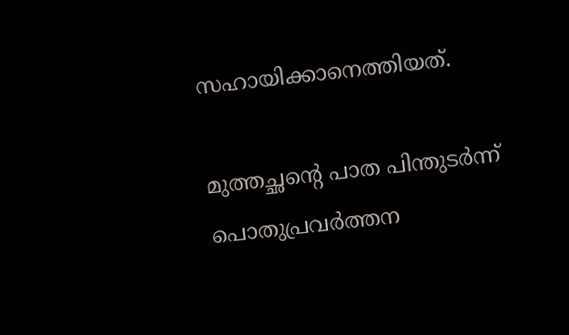സഹായിക്കാനെത്തിയത്.

മുത്തച്ഛന്റെ പാത പിന്തുടര്‍ന്ന് പൊതുപ്രവര്‍ത്തന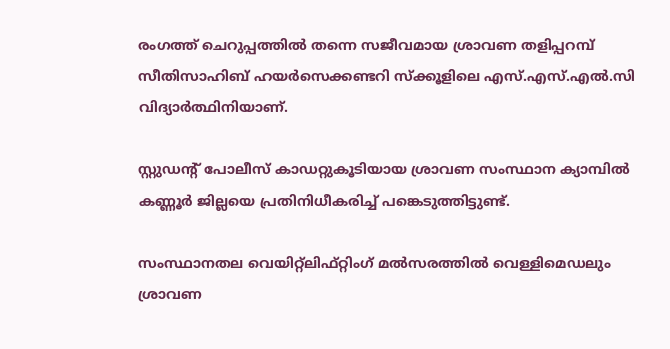രംഗത്ത് ചെറുപ്പത്തില്‍ തന്നെ സജീവമായ ശ്രാവണ തളിപ്പറമ്പ് സീതിസാഹിബ് ഹയര്‍സെക്കണ്ടറി സ്‌ക്കൂളിലെ എസ്.എസ്.എല്‍.സി വിദ്യാര്‍ത്ഥിനിയാണ്.

സ്റ്റുഡന്റ് പോലീസ് കാഡറ്റുകൂടിയായ ശ്രാവണ സംസ്ഥാന ക്യാമ്പില്‍ കണ്ണൂര്‍ ജില്ലയെ പ്രതിനിധീകരിച്ച് പങ്കെടുത്തിട്ടുണ്ട്.

സംസ്ഥാനതല വെയിറ്റ്‌ലിഫ്റ്റിംഗ് മല്‍സരത്തില്‍ വെള്ളിമെഡലും ശ്രാവണ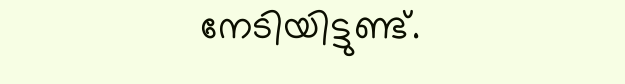നേടിയിട്ടുണ്ട്.